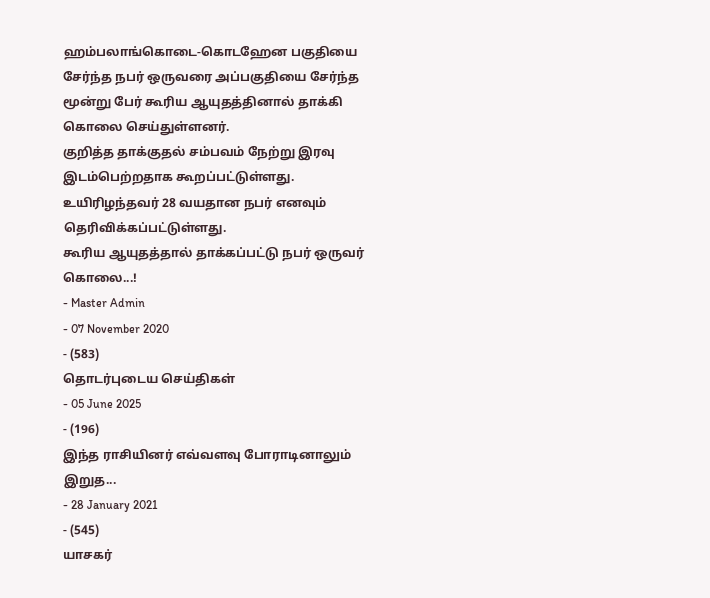ஹம்பலாங்கொடை-கொடஹேன பகுதியை சேர்ந்த நபர் ஒருவரை அப்பகுதியை சேர்ந்த மூன்று பேர் கூரிய ஆயுதத்தினால் தாக்கி கொலை செய்துள்ளனர்.
குறித்த தாக்குதல் சம்பவம் நேற்று இரவு இடம்பெற்றதாக கூறப்பட்டுள்ளது.
உயிரிழந்தவர் 28 வயதான நபர் எனவும் தெரிவிக்கப்பட்டுள்ளது.
கூரிய ஆயுதத்தால் தாக்கப்பட்டு நபர் ஒருவர் கொலை...!
- Master Admin
- 07 November 2020
- (583)
தொடர்புடைய செய்திகள்
- 05 June 2025
- (196)
இந்த ராசியினர் எவ்வளவு போராடினாலும் இறுத...
- 28 January 2021
- (545)
யாசகர்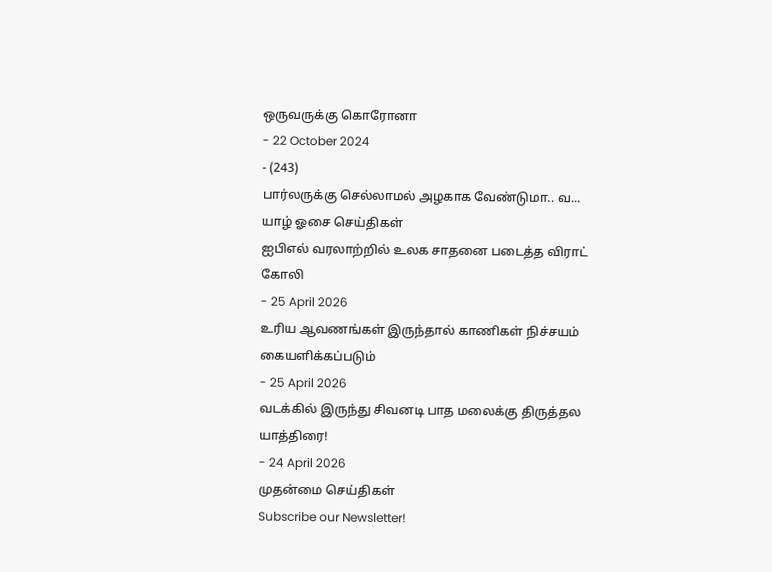ஒருவருக்கு கொரோனா
- 22 October 2024
- (243)
பார்லருக்கு செல்லாமல் அழகாக வேண்டுமா.. வ...
யாழ் ஓசை செய்திகள்
ஐபிஎல் வரலாற்றில் உலக சாதனை படைத்த விராட் கோலி
- 25 April 2026
உரிய ஆவணங்கள் இருந்தால் காணிகள் நிச்சயம் கையளிக்கப்படும்
- 25 April 2026
வடக்கில் இருந்து சிவனடி பாத மலைக்கு திருத்தல யாத்திரை!
- 24 April 2026
முதன்மை செய்திகள்
Subscribe our Newsletter!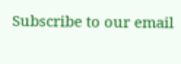Subscribe to our email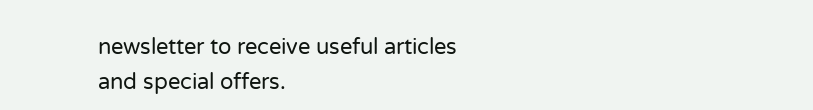newsletter to receive useful articles and special offers.